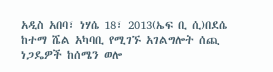አዲስ አበባ፣ ነሃሴ 18፣ 2013(ኤፍ ቢ ሲ)በደሴ ከተማ ሼል አካባቢ የሚገኙ አገልግሎት ሰጪ ነጋዴዎች ከሰሜን ወሎ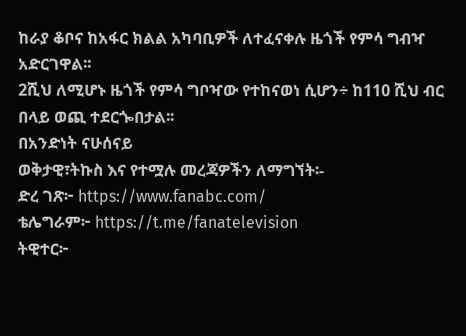ከራያ ቆቦና ከአፋር ክልል አካባቢዎች ለተፈናቀሉ ዜጎች የምሳ ግብዣ አድርገዋል፡፡
2ሺህ ለሚሆኑ ዜጎች የምሳ ግቦዣው የተከናወነ ሲሆን÷ ከ110 ሺህ ብር በላይ ወጪ ተደርጐበታል፡፡
በአንድነት ናሁሰናይ
ወቅታዊ፣ትኩስ እና የተሟሉ መረጃዎችን ለማግኘት፡-
ድረ ገጽ፦ https://www.fanabc.com/
ቴሌግራም፦ https://t.me/fanatelevision
ትዊተር፦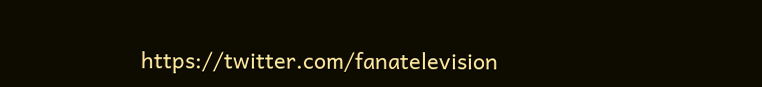https://twitter.com/fanatelevision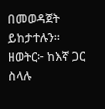በመወዳጀት ይከታተሉን፡፡
ዘወትር፦ ከእኛ ጋር ስላሉ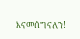እናመሰግናለን!